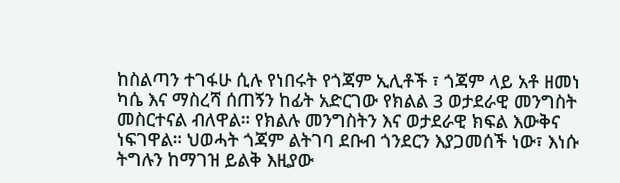ከስልጣን ተገፋሁ ሲሉ የነበሩት የጎጃም ኢሊቶች ፣ ጎጃም ላይ አቶ ዘመነ ካሴ እና ማስረሻ ሰጠኝን ከፊት አድርገው የክልል 3 ወታደራዊ መንግስት መስርተናል ብለዋል። የክልሉ መንግስትን እና ወታደራዊ ክፍል እውቅና ነፍገዋል። ህወሓት ጎጃም ልትገባ ደቡብ ጎንደርን እያጋመሰች ነው፣ እነሱ ትግሉን ከማገዝ ይልቅ እዚያው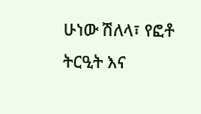ሁነው ሽለላ፣ የፎቶ ትርዒት እና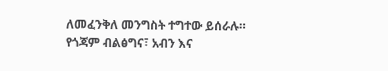ለመፈንቅለ መንግስት ተግተው ይሰራሉ።
የጎጃም ብልፅግና፣ አብን እና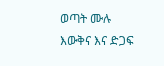ወጣት ሙሉ እውቅና እና ድጋፍ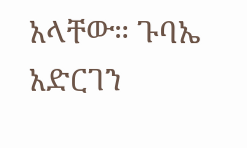አላቸው። ጉባኤ አድርገን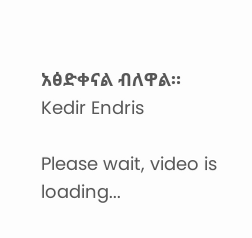አፅድቀናል ብለዋል።
Kedir Endris

Please wait, video is loading...